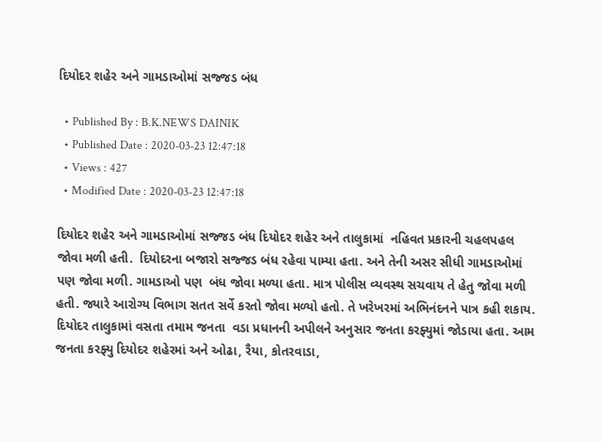દિયોદર શહેર અને ગામડાઓમાં સજ્જડ બંધ

  • Published By : B.K.NEWS DAINIK
  • Published Date : 2020-03-23 12:47:18
  • Views : 427
  • Modified Date : 2020-03-23 12:47:18

દિયોદર શહેર અને ગામડાઓમાં સજ્જડ બંધ દિયોદર શહેર અને તાલુકામાં  નહિવત પ્રકારની ચહલપહલ જોવા મળી હતી.  દિયોદરના બજારો સજ્જડ બંધ રહેવા પામ્યા હતા. અને તેની અસર સીધી ગામડાઓમાં પણ જોવા મળી. ગામડાઓ પણ  બંધ જોવા મળ્યા હતા. માત્ર પોલીસ વ્યવસ્થ સચવાય તે હેતુ જોવા મળી હતી. જ્યારે આરોગ્ય વિભાગ સતત સર્વે કરતો જોવા મળ્યો હતો. તે ખરેખરમાં અભિનંદનને પાત્ર કહી શકાય.  દિયોદર તાલુકામાં વસતા તમામ જનતા  વડા પ્રધાનની અપીલને અનુસાર જનતા કરફ્યુમાં જોડાયા હતા. આમ જનતા કરફ્યુ દિયોદર શહેરમાં અને ઓઢા, રૈયા, કોતરવાડા,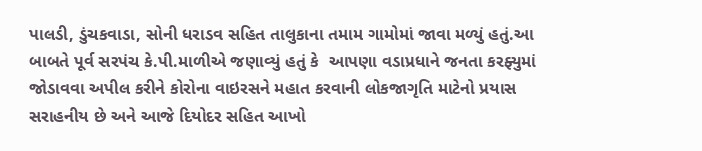પાલડી, ડુંચકવાડા, સોની ધરાડવ સહિત તાલુકાના તમામ ગામોમાં જાવા મળ્યું હતું.આ બાબતે પૂર્વ સરપંચ કે.પી.માળીએ જણાવ્યું હતું કે  આપણા વડાપ્રધાને જનતા કરફ્યુમાં જોડાવવા અપીલ કરીને કોરોના વાઇરસને મહાત કરવાની લોકજાગૃતિ માટેનો પ્રયાસ સરાહનીય છે અને આજે દિયોદર સહિત આખો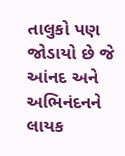તાલુકો પણ જોડાયો છે જે આંનદ અને અભિનંદનને લાયક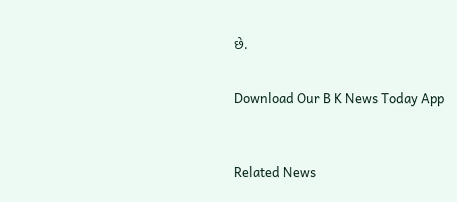છે.


Download Our B K News Today App



Related News